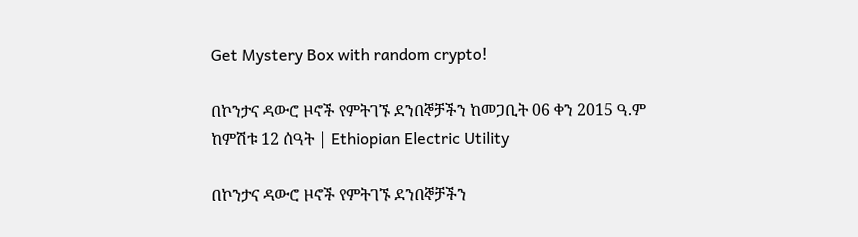Get Mystery Box with random crypto!

በኮንታና ዳውሮ ዞኖች የምትገኙ ደንበኞቻችን ከመጋቢት 06 ቀን 2015 ዓ.ም ከምሽቱ 12 ሰዓት | Ethiopian Electric Utility

በኮንታና ዳውሮ ዞኖች የምትገኙ ደንበኞቻችን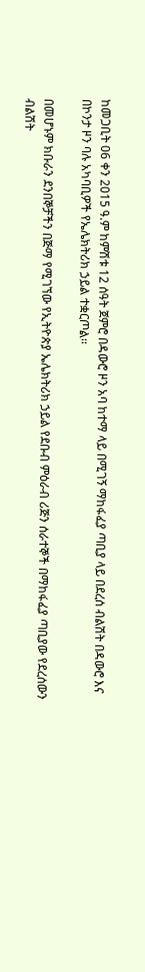ከመጋቢት 06 ቀን 2015 ዓ.ም ከምሽቱ 12 ሰዓት ጀምሮ በዳውሮ ዞን አባ ከተማ ላይ በሚገኝ ማከፋፈያ ጣቢያ ላይ በደረሰ ብልሽት በዳውሮ እና በኮንታ ዞን ባሉ አካባቢዎች የኤሌክትሪክ ኃይል ተቋርጦል፡፡

በመሆኑም ክቡራን ደንበኞቻችን በጅማ የሚገኘው የኢትዮጵያ ኤሌክትሪክ ኃይል የደቡብ ምዕራብ ሪጅን ሰራተኞች በማከፋፈያ ጣቢያው የደረሰውን ብልሽት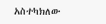አስተካክለው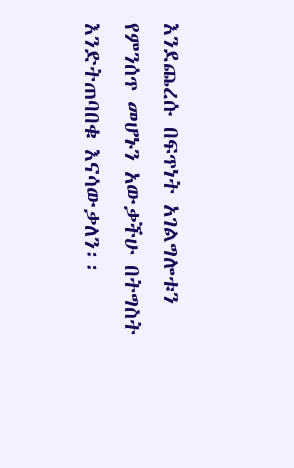እንደጨረሱ በፍጥነት አገልግሎቱን የምንሰጥ መሆኑን አውቃችሁ በትግስት
እንድትጠባበቁ እናሳውቃለን፡፡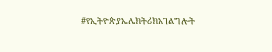#የኢትዮጵያኤሌክትሪክአገልግሎት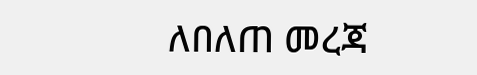ለበለጠ መረጃ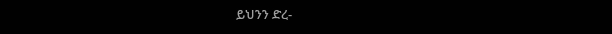ይህንን ድረ-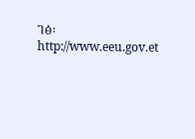ገፅ፡ http://www.eeu.gov.et